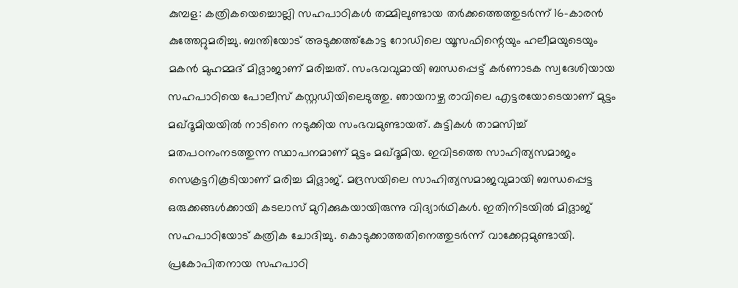കുമ്പള: കത്രികയെച്ചൊല്ലി സഹപാഠികൾ തമ്മിലുണ്ടായ തർക്കത്തെത്തുടർന്ന് 16-കാരൻ കുത്തേറ്റുമരിച്ചു. ബന്തിയോട് അടുക്കത്ത്കോട്ട റോഡിലെ യൂസഫിന്റെയും ഹലീമയുടെയും മകൻ മുഹമ്മദ് മിദ്ലാജാണ് മരിച്ചത്. സംഭവവുമായി ബന്ധപ്പെട്ട് കർണാടക സ്വദേശിയായ സഹപാഠിയെ പോലീസ് കസ്റ്റഡിയിലെടുത്തു. ഞായറാഴ്ച രാവിലെ എട്ടരയോടെയാണ് മുട്ടം മഖ്ദൂമിയയിൽ നാടിനെ നടുക്കിയ സംഭവമുണ്ടായത്. കുട്ടികൾ താമസിച്ച് മതപഠനംനടത്തുന്ന സ്ഥാപനമാണ് മുട്ടം മഖ്ദൂമിയ. ഇവിടത്തെ സാഹിത്യസമാജം സെക്രട്ടറികൂടിയാണ് മരിച്ച മിദ്ലാജ്. മദ്രസയിലെ സാഹിത്യസമാജവുമായി ബന്ധപ്പെട്ട ഒരുക്കങ്ങൾക്കായി കടലാസ് മുറിക്കുകയായിരുന്നു വിദ്യാർഥികൾ. ഇതിനിടയിൽ മിദ്ലാജ് സഹപാഠിയോട് കത്രിക ചോദിച്ചു. കൊടുക്കാത്തതിനെത്തുടർന്ന് വാക്കേറ്റമുണ്ടായി. പ്രകോപിതനായ സഹപാഠി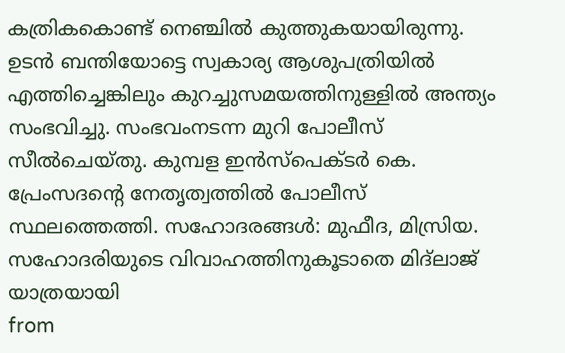കത്രികകൊണ്ട് നെഞ്ചിൽ കുത്തുകയായിരുന്നു. ഉടൻ ബന്തിയോട്ടെ സ്വകാര്യ ആശുപത്രിയിൽ എത്തിച്ചെങ്കിലും കുറച്ചുസമയത്തിനുള്ളിൽ അന്ത്യം സംഭവിച്ചു. സംഭവംനടന്ന മുറി പോലീസ് സീൽചെയ്തു. കുമ്പള ഇൻസ്പെക്ടർ കെ. പ്രേംസദന്റെ നേതൃത്വത്തിൽ പോലീസ് സ്ഥലത്തെത്തി. സഹോദരങ്ങൾ: മുഫീദ, മിസ്രിയ. സഹോദരിയുടെ വിവാഹത്തിനുകൂടാതെ മിദ്ലാജ് യാത്രയായി
from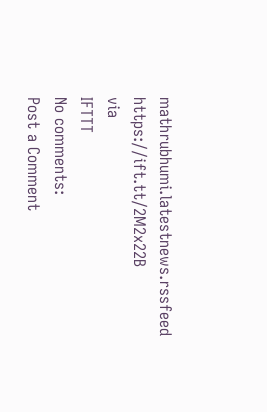mathrubhumi.latestnews.rssfeed https://ift.tt/2M2x22B
via
IFTTT
No comments:
Post a Comment